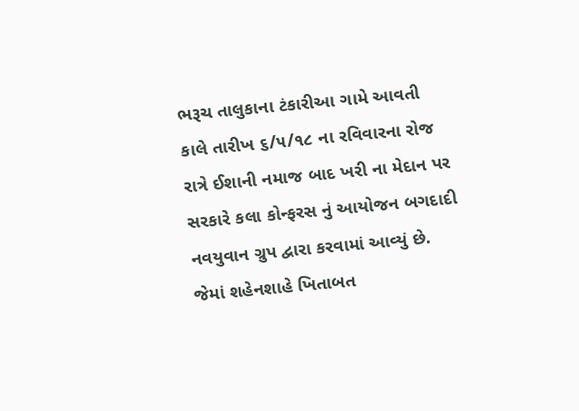ભરૂચ તાલુકાના ટંકારીઆ ગામે આવતી કાલે તારીખ ૬/૫/૧૮ ના રવિવારના રોજ રાત્રે ઈશાની નમાજ બાદ ખરી ના મેદાન પર સરકારે કલા કોન્ફરસ નું આયોજન બગદાદી નવયુવાન ગ્રુપ દ્વારા કરવામાં આવ્યું છે. જેમાં શહેનશાહે ખિતાબત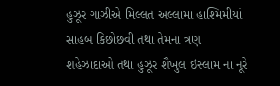હુઝૂર ગાઝીએ મિલ્લત અલ્લામા હાશ્મિમીયાં સાહબ કિછોછવી તથા તેમના ત્રણ શહેઝાદાઓ તથા હુઝૂર શૈખુલ ઇસ્લામ ના નૂરે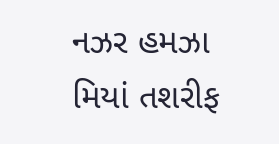નઝર હમઝા મિયાં તશરીફ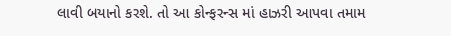લાવી બયાનો કરશે. તો આ કોન્ફરન્સ માં હાઝરી આપવા તમામ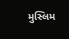મુસ્લિમ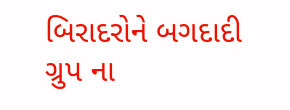બિરાદરોને બગદાદી ગ્રુપ ના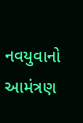નવયુવાનો આમંત્રણ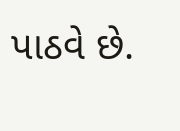પાઠવે છે.